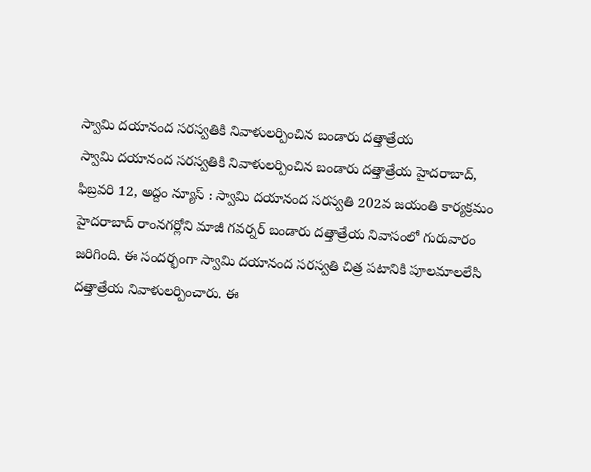స్వామి దయానంద సరస్వతికి నివాళులర్పించిన బండారు దత్తాత్రేయ
స్వామి దయానంద సరస్వతికి నివాళులర్పించిన బండారు దత్తాత్రేయ హైదరాబాద్, ఫిబ్రవరి 12, అద్దం న్యూస్ : స్వామి దయానంద సరస్వతి 202వ జయంతి కార్యక్రమం హైదరాబాద్ రాంనగర్లోని మాజీ గవర్నర్ బండారు దత్తాత్రేయ నివాసంలో గురువారం జరిగింది. ఈ సందర్భంగా స్వామి దయానంద సరస్వతి చిత్ర పటానికి పూలమాలలేసి దత్తాత్రేయ నివాళులర్పించారు. ఈ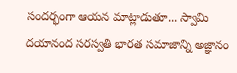సందర్భంగా ఆయన మాట్లాడుతూ... స్వామి దయానంద సరస్వతి భారత సమాజాన్ని అజ్ఞానం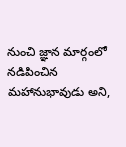నుంచి జ్ఞాన మార్గంలో నడిపించిన మహానుభావుడు అని,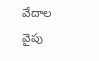వేదాల వైపు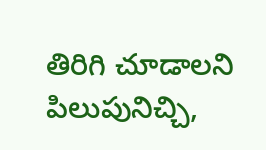తిరిగి చూడాలని పిలుపునిచ్చి,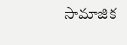సామాజిక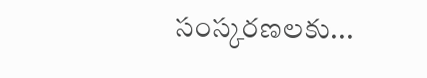సంస్కరణలకు...